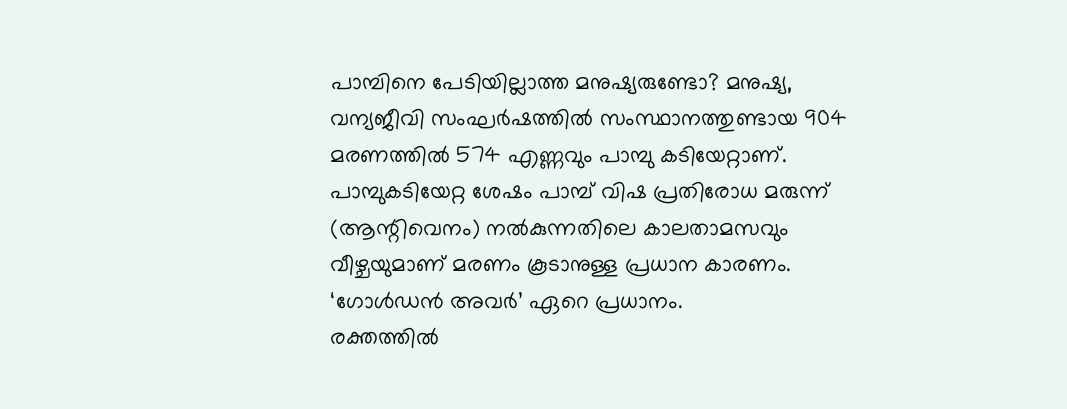പാമ്പിനെ പേടിയില്ലാത്ത മനുഷ്യരുണ്ടോ? മനുഷ്യ, വന്യജീവി സംഘർഷത്തിൽ സംസ്ഥാനത്തുണ്ടായ 904 മരണത്തിൽ 574 എണ്ണവും പാമ്പു കടിയേറ്റാണ്. പാമ്പുകടിയേറ്റ ശേഷം പാമ്പ് വിഷ പ്രതിരോധ മരുന്ന് (ആന്റിവെനം) നൽകുന്നതിലെ കാലതാമസവും വീഴ്ചയുമാണ് മരണം കൂടാനുള്ള പ്രധാന കാരണം.
‘ഗോൾഡൻ അവർ’ ഏറെ പ്രധാനം.
രക്തത്തിൽ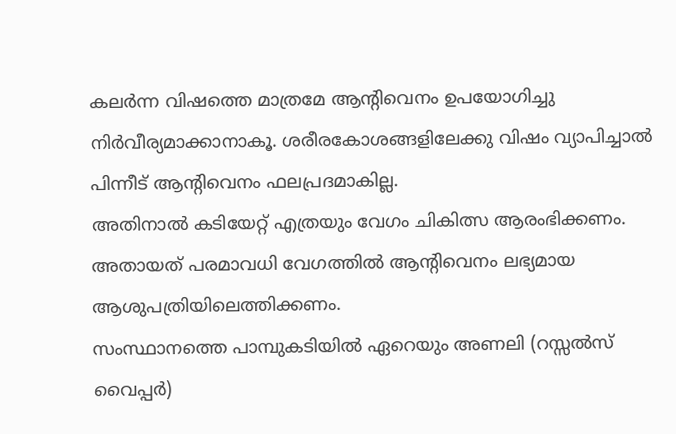കലർന്ന വിഷത്തെ മാത്രമേ ആന്റിവെനം ഉപയോഗിച്ചു നിർവീര്യമാക്കാനാകൂ. ശരീരകോശങ്ങളിലേക്കു വിഷം വ്യാപിച്ചാൽ പിന്നീട് ആന്റിവെനം ഫലപ്രദമാകില്ല.
അതിനാൽ കടിയേറ്റ് എത്രയും വേഗം ചികിത്സ ആരംഭിക്കണം. അതായത് പരമാവധി വേഗത്തിൽ ആന്റിവെനം ലഭ്യമായ ആശുപത്രിയിലെത്തിക്കണം.
സംസ്ഥാനത്തെ പാമ്പുകടിയിൽ ഏറെയും അണലി (റസ്സൽസ് വൈപ്പർ)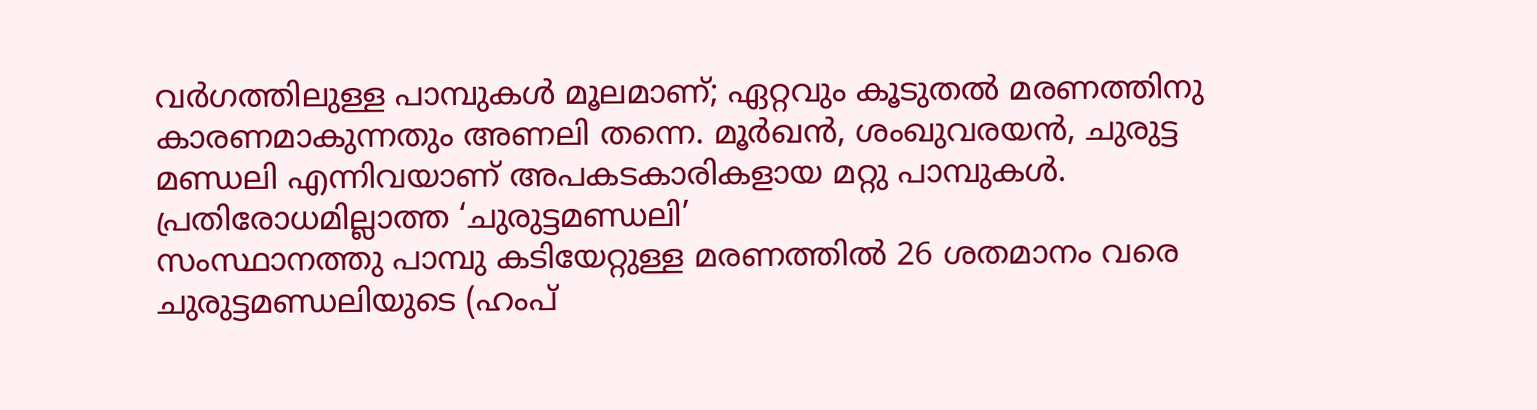വർഗത്തിലുള്ള പാമ്പുകൾ മൂലമാണ്; ഏറ്റവും കൂടുതൽ മരണത്തിനു കാരണമാകുന്നതും അണലി തന്നെ. മൂർഖൻ, ശംഖുവരയൻ, ചുരുട്ട
മണ്ഡലി എന്നിവയാണ് അപകടകാരികളായ മറ്റു പാമ്പുകൾ.
പ്രതിരോധമില്ലാത്ത ‘ചുരുട്ടമണ്ഡലി’
സംസ്ഥാനത്തു പാമ്പു കടിയേറ്റുള്ള മരണത്തിൽ 26 ശതമാനം വരെ ചുരുട്ടമണ്ഡലിയുടെ (ഹംപ്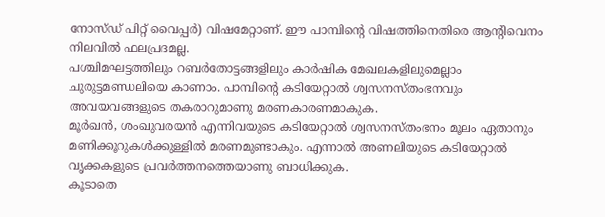നോസ്ഡ് പിറ്റ് വൈപ്പർ) വിഷമേറ്റാണ്. ഈ പാമ്പിന്റെ വിഷത്തിനെതിരെ ആന്റിവെനം നിലവിൽ ഫലപ്രദമല്ല.
പശ്ചിമഘട്ടത്തിലും റബർതോട്ടങ്ങളിലും കാർഷിക മേഖലകളിലുമെല്ലാം ചുരുട്ടമണ്ഡലിയെ കാണാം. പാമ്പിന്റെ കടിയേറ്റാൽ ശ്വസനസ്തംഭനവും അവയവങ്ങളുടെ തകരാറുമാണു മരണകാരണമാകുക.
മൂർഖൻ, ശംഖുവരയൻ എന്നിവയുടെ കടിയേറ്റാൽ ശ്വസനസ്തംഭനം മൂലം ഏതാനും മണിക്കൂറുകൾക്കുള്ളിൽ മരണമുണ്ടാകും. എന്നാൽ അണലിയുടെ കടിയേറ്റാൽ വൃക്കകളുടെ പ്രവർത്തനത്തെയാണു ബാധിക്കുക.
കൂടാതെ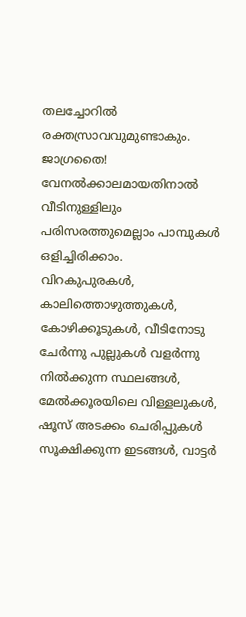തലച്ചോറിൽ രക്തസ്രാവവുമുണ്ടാകും.
ജാഗ്രതൈ!
വേനൽക്കാലമായതിനാൽ വീടിനുള്ളിലും പരിസരത്തുമെല്ലാം പാമ്പുകൾ ഒളിച്ചിരിക്കാം.
വിറകുപുരകൾ, കാലിത്തൊഴുത്തുകൾ, കോഴിക്കൂടുകൾ, വീടിനോടു ചേർന്നു പുല്ലുകൾ വളർന്നു നിൽക്കുന്ന സ്ഥലങ്ങൾ, മേൽക്കൂരയിലെ വിള്ളലുകൾ, ഷൂസ് അടക്കം ചെരിപ്പുകൾ സൂക്ഷിക്കുന്ന ഇടങ്ങൾ, വാട്ടർ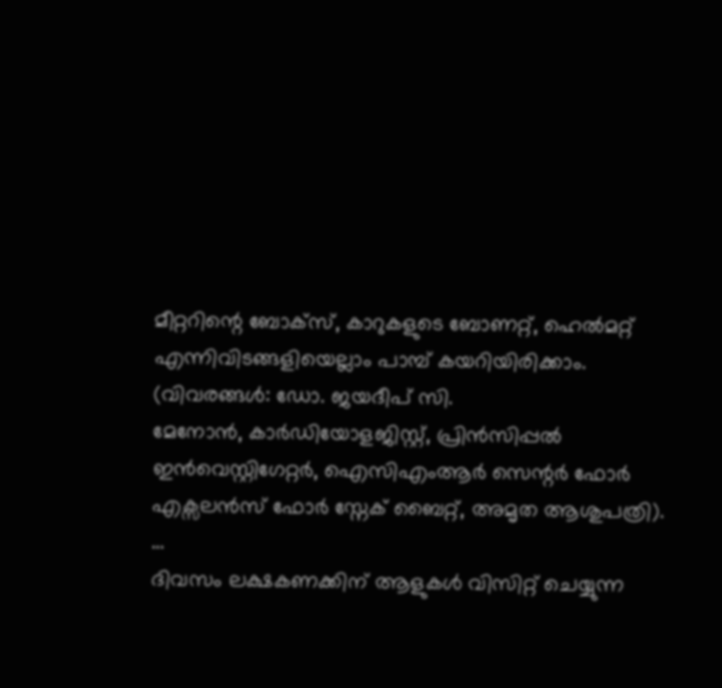മീറ്ററിന്റെ ബോക്സ്, കാറുകളുടെ ബോണറ്റ്, ഹെൽമറ്റ് എന്നിവിടങ്ങളിയെല്ലാം പാമ്പ് കയറിയിരിക്കാം.
(വിവരങ്ങൾ: ഡോ. ജയദീപ് സി.
മേനോൻ, കാർഡിയോളജിസ്റ്റ്, പ്രിൻസിപ്പൽ ഇൻവെസ്റ്റിഗേറ്റർ, ഐസിഎംആർ സെന്റർ ഫോർ എക്സലൻസ് ഫോർ സ്നേക് ബൈറ്റ്, അമൃത ആശുപത്രി). …
ദിവസം ലക്ഷകണക്കിന് ആളുകൾ വിസിറ്റ് ചെയ്യുന്ന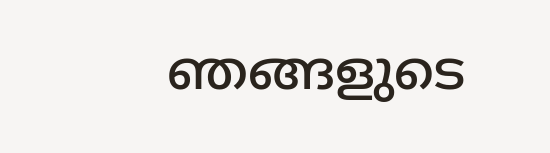ഞങ്ങളുടെ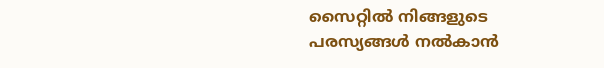സൈറ്റിൽ നിങ്ങളുടെ പരസ്യങ്ങൾ നൽകാൻ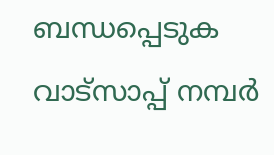ബന്ധപ്പെടുക വാട്സാപ്പ് നമ്പർ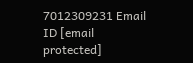7012309231 Email ID [email protected]